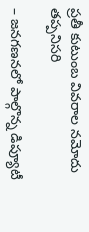ప్రతీ కుటుంబ వివరాల నమోదు తప్పనిసరి

– జనగణనలో పాల్గొన్న డిప్యూటీ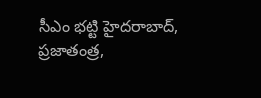సీఎం భట్టి హైదరాబాద్, ప్రజాతంత్ర,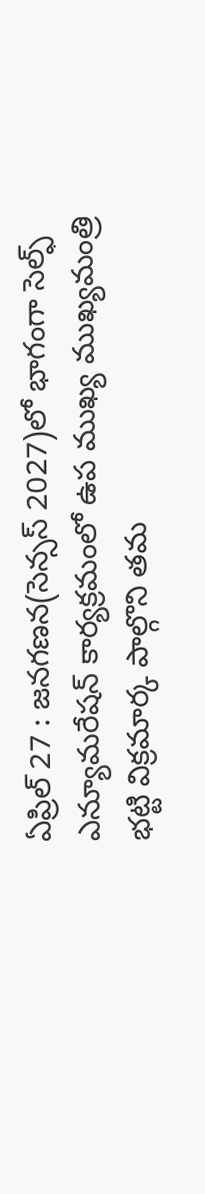ఏప్రిల్ 27 : జనగణన(సెన్సస్ 2027)లో భాగంగా సెల్ఫ్ ఎన్యూమరేషన్ కార్యక్రమంలో ఉప ముఖ్య ముఖ్యమంత్రి భట్టి విక్రమార్క పాల్గొని తమ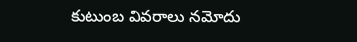కుటుంబ వివరాలు నమోదు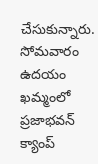చేసుకున్నారు. సోమవారం ఉదయం ఖమ్మంలో ప్రజాభవన్ క్యాంప్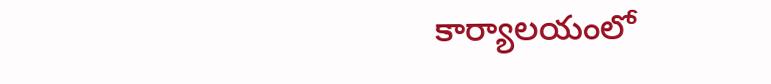కార్యాలయంలో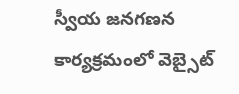స్వీయ జనగణన కార్యక్రమంలో వెబ్సైట్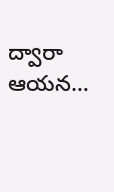ద్వారా ఆయన…